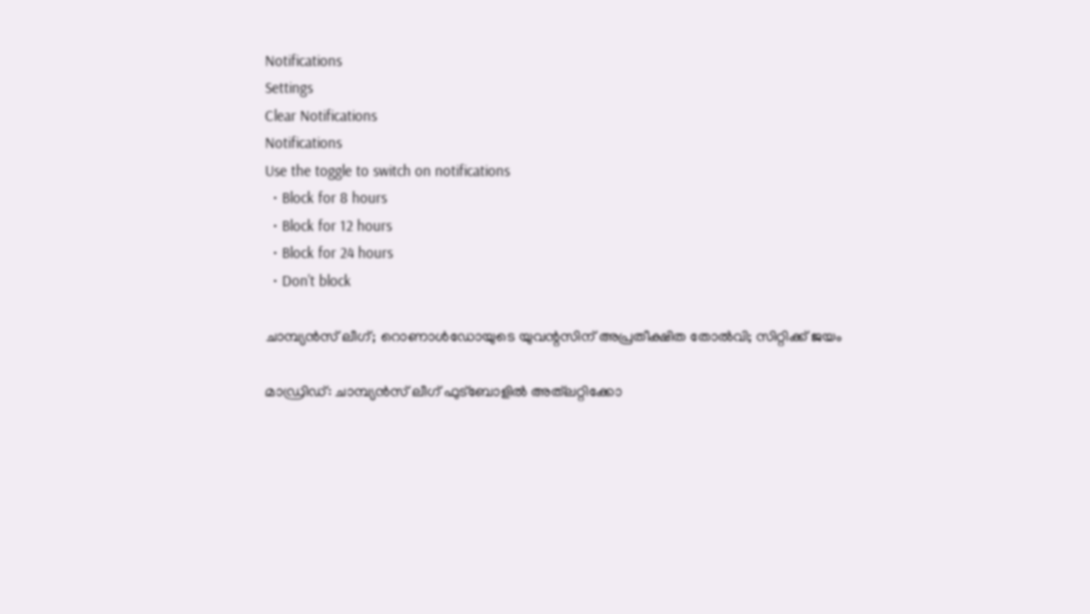Notifications
Settings
Clear Notifications
Notifications
Use the toggle to switch on notifications
  • Block for 8 hours
  • Block for 12 hours
  • Block for 24 hours
  • Don't block

ചാമ്പ്യന്‍സ് ലീഗ്; റൊണാള്‍ഡോയുടെ യുവന്റസിന് അപ്രതീക്ഷിത തോല്‍വി; സിറ്റിക്ക് ജയം

മാഡ്രിഡ്: ചാമ്പ്യന്‍സ് ലീഗ് ഫുട്‌ബോളില്‍ അത്‌ലറ്റിക്കോ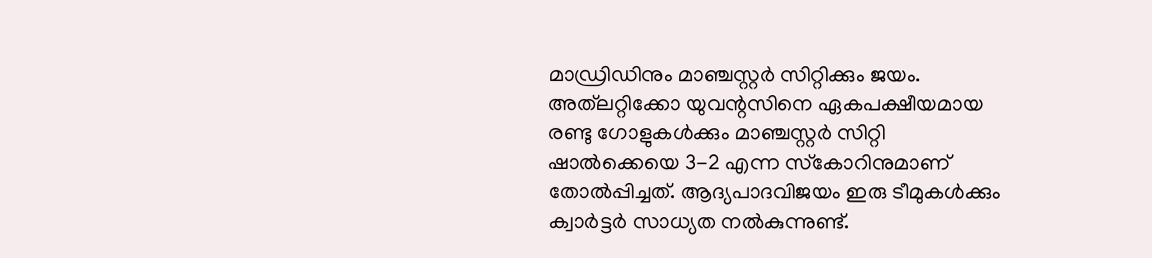മാഡ്രിഡിനും മാഞ്ചസ്റ്റര്‍ സിറ്റിക്കും ജയം. അത്‌ലറ്റിക്കോ യുവന്റസിനെ ഏകപക്ഷീയമായ രണ്ടു ഗോളുകള്‍ക്കും മാഞ്ചസ്റ്റര്‍ സിറ്റി ഷാല്‍ക്കെയെ 3-2 എന്ന സ്‌കോറിനുമാണ് തോല്‍പ്പിച്ചത്. ആദ്യപാദവിജയം ഇരു ടീമുകള്‍ക്കും ക്വാര്‍ട്ടര്‍ സാധ്യത നല്‍കുന്നുണ്ട്.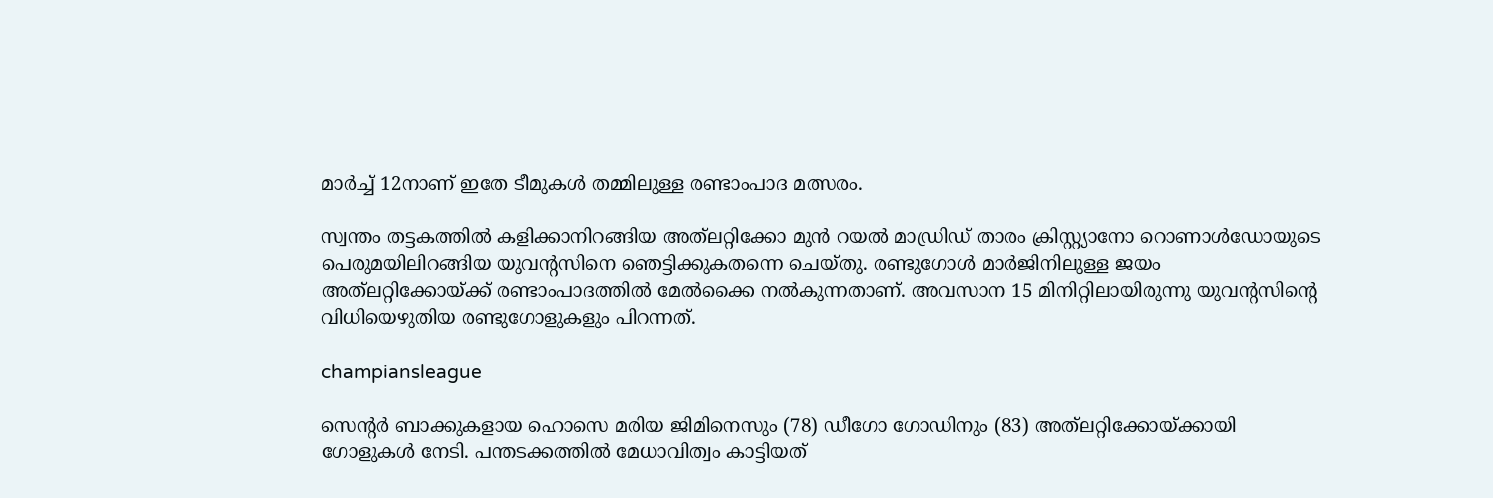മാര്‍ച്ച് 12നാണ് ഇതേ ടീമുകള്‍ തമ്മിലുള്ള രണ്ടാംപാദ മത്സരം.

സ്വന്തം തട്ടകത്തില്‍ കളിക്കാനിറങ്ങിയ അത്‌ലറ്റിക്കോ മുന്‍ റയല്‍ മാഡ്രിഡ് താരം ക്രിസ്റ്റ്യാനോ റൊണാള്‍ഡോയുടെ പെരുമയിലിറങ്ങിയ യുവന്റസിനെ ഞെട്ടിക്കുകതന്നെ ചെയ്തു. രണ്ടുഗോള്‍ മാര്‍ജിനിലുള്ള ജയം അത്‌ലറ്റിക്കോയ്ക്ക് രണ്ടാംപാദത്തില്‍ മേല്‍ക്കൈ നല്‍കുന്നതാണ്. അവസാന 15 മിനിറ്റിലായിരുന്നു യുവന്റസിന്റെ വിധിയെഴുതിയ രണ്ടുഗോളുകളും പിറന്നത്.

champiansleague

സെന്റര്‍ ബാക്കുകളായ ഹൊസെ മരിയ ജിമിനെസും (78) ഡീഗോ ഗോഡിനും (83) അത്‌ലറ്റിക്കോയ്ക്കായി ഗോളുകള്‍ നേടി. പന്തടക്കത്തില്‍ മേധാവിത്വം കാട്ടിയത്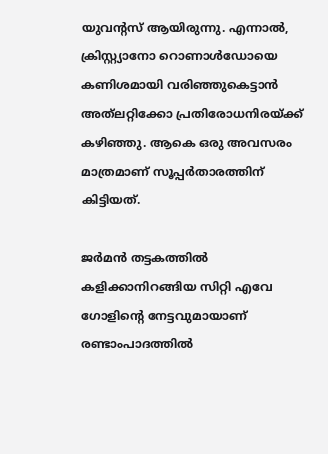യുവന്റസ് ആയിരുന്നു. എന്നാല്‍, ക്രിസ്റ്റ്യാനോ റൊണാള്‍ഡോയെ കണിശമായി വരിഞ്ഞുകെട്ടാന്‍ അത്‌ലറ്റിക്കോ പ്രതിരോധനിരയ്ക്ക് കഴിഞ്ഞു. ആകെ ഒരു അവസരം മാത്രമാണ് സൂപ്പര്‍താരത്തിന് കിട്ടിയത്.

ജര്‍മന്‍ തട്ടകത്തില്‍ കളിക്കാനിറങ്ങിയ സിറ്റി എവേ ഗോളിന്റെ നേട്ടവുമായാണ് രണ്ടാംപാദത്തില്‍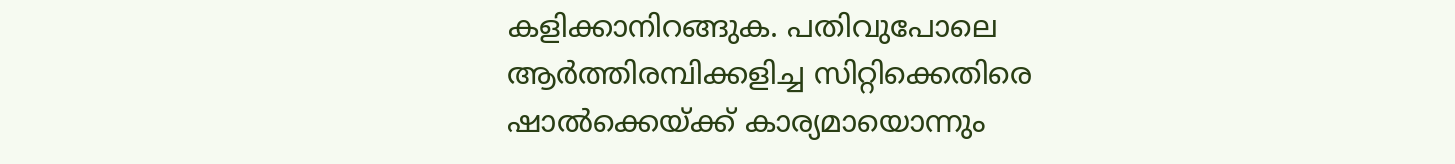കളിക്കാനിറങ്ങുക. പതിവുപോലെ ആര്‍ത്തിരമ്പിക്കളിച്ച സിറ്റിക്കെതിരെ ഷാല്‍ക്കെയ്ക്ക് കാര്യമായൊന്നും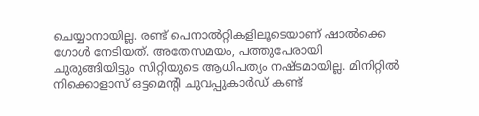ചെയ്യാനായില്ല. രണ്ട് പെനാല്‍റ്റികളിലൂടെയാണ് ഷാല്‍ക്കെ ഗോള്‍ നേടിയത്. അതേസമയം, പത്തുപേരായി ചുരുങ്ങിയിട്ടും സിറ്റിയുടെ ആധിപത്യം നഷ്ടമായില്ല. മിനിറ്റില്‍ നിക്കൊളാസ് ഒട്ടമെന്റി ചുവപ്പുകാര്‍ഡ് കണ്ട്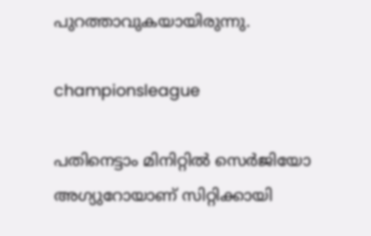പുറത്താവുകയായിരുന്നു.

championsleague

പതിനെട്ടാം മിനിറ്റില്‍ സെര്‍ജിയോ അഗ്യുറോയാണ് സിറ്റിക്കായി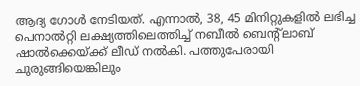ആദ്യ ഗോള്‍ നേടിയത്. എന്നാല്‍, 38, 45 മിനിറ്റുകളില്‍ ലഭിച്ച പെനാല്‍റ്റി ലക്ഷ്യത്തിലെത്തിച്ച് നബീല്‍ ബെന്റ്ലാബ് ഷാല്‍ക്കെയ്ക്ക് ലീഡ് നല്‍കി. പത്തുപേരായി ചുരുങ്ങിയെങ്കിലും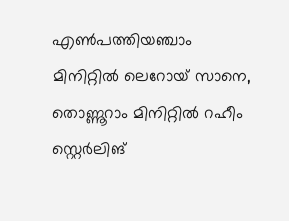എണ്‍പത്തിയഞ്ചാം മിനിറ്റില്‍ ലെറോയ് സാനെ, തൊണ്ണൂറാം മിനിറ്റില്‍ റഹീം സ്റ്റെര്‍ലിങ്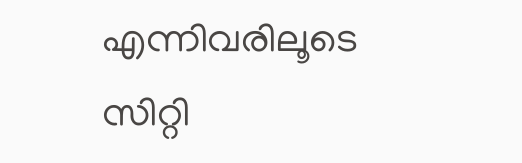എന്നിവരിലൂടെ സിറ്റി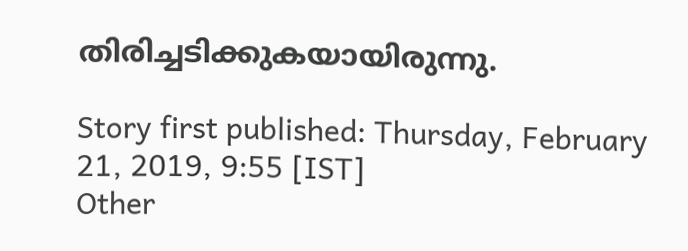തിരിച്ചടിക്കുകയായിരുന്നു.

Story first published: Thursday, February 21, 2019, 9:55 [IST]
Other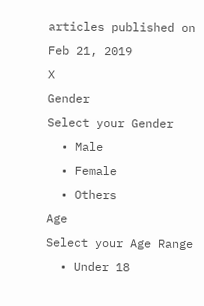articles published on Feb 21, 2019
X
Gender
Select your Gender
  • Male
  • Female
  • Others
Age
Select your Age Range
  • Under 18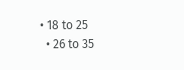• 18 to 25
  • 26 to 35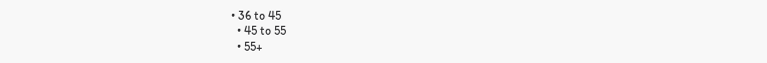• 36 to 45
  • 45 to 55
  • 55+